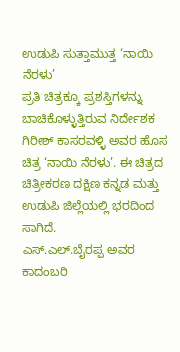ಉಡುಪಿ ಸುತ್ತಾಮುತ್ತ ‘ನಾಯಿ ನೆರಳು’
ಪ್ರತಿ ಚಿತ್ರಕ್ಕೂ ಪ್ರಶಸ್ತಿಗಳನ್ನು ಬಾಚಿಕೊಳ್ಳುತ್ತಿರುವ ನಿರ್ದೇಶಕ ಗಿರೀಶ್ ಕಾಸರವಳ್ಳಿ ಅವರ ಹೊಸ ಚಿತ್ರ ‘ನಾಯಿ ನೆರಳು’. ಈ ಚಿತ್ರದ ಚಿತ್ರೀಕರಣ ದಕ್ಷಿಣ ಕನ್ನಡ ಮತ್ತು ಉಡುಪಿ ಜಿಲ್ಲೆಯಲ್ಲಿ ಭರದಿಂದ ಸಾಗಿದೆ.
ಎಸ್.ಎಲ್.ಬೈರಪ್ಪ ಅವರ ಕಾದಂಬರಿ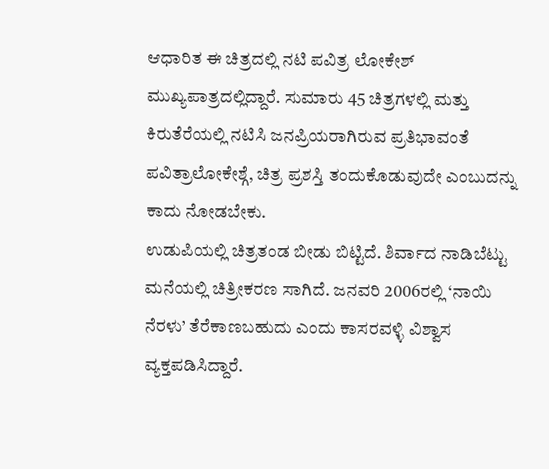ಆಧಾರಿತ ಈ ಚಿತ್ರದಲ್ಲಿ ನಟಿ ಪವಿತ್ರ ಲೋಕೇಶ್ ಮುಖ್ಯಪಾತ್ರದಲ್ಲಿದ್ದಾರೆ. ಸುಮಾರು 45 ಚಿತ್ರಗಳಲ್ಲಿ ಮತ್ತು ಕಿರುತೆರೆಯಲ್ಲಿ ನಟಿಸಿ ಜನಪ್ರಿಯರಾಗಿರುವ ಪ್ರತಿಭಾವಂತೆ ಪವಿತ್ರಾಲೋಕೇಶ್ಗೆ, ಚಿತ್ರ ಪ್ರಶಸ್ತಿ ತಂದುಕೊಡುವುದೇ ಎಂಬುದನ್ನು ಕಾದು ನೋಡಬೇಕು.
ಉಡುಪಿಯಲ್ಲಿ ಚಿತ್ರತಂಡ ಬೀಡು ಬಿಟ್ಟಿದೆ. ಶಿರ್ವಾದ ನಾಡಿಬೆಟ್ಟು ಮನೆಯಲ್ಲಿ ಚಿತ್ರೀಕರಣ ಸಾಗಿದೆ. ಜನವರಿ 2006ರಲ್ಲಿ ‘ನಾಯಿ ನೆರಳು’ ತೆರೆಕಾಣಬಹುದು ಎಂದು ಕಾಸರವಳ್ಳಿ ವಿಶ್ವಾಸ ವ್ಯಕ್ತಪಡಿಸಿದ್ದಾರೆ.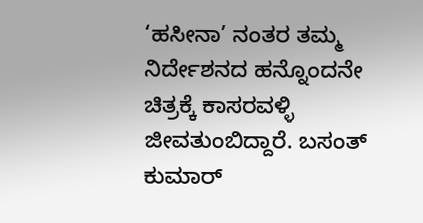‘ಹಸೀನಾ’ ನಂತರ ತಮ್ಮ ನಿರ್ದೇಶನದ ಹನ್ನೊಂದನೇ ಚಿತ್ರಕ್ಕೆ ಕಾಸರವಳ್ಳಿ ಜೀವತುಂಬಿದ್ದಾರೆ. ಬಸಂತ್ ಕುಮಾರ್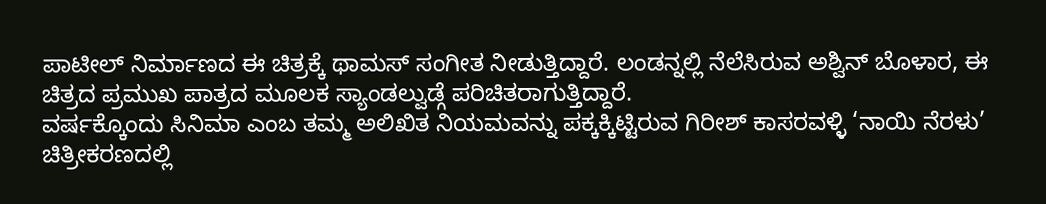ಪಾಟೀಲ್ ನಿರ್ಮಾಣದ ಈ ಚಿತ್ರಕ್ಕೆ ಥಾಮಸ್ ಸಂಗೀತ ನೀಡುತ್ತಿದ್ದಾರೆ. ಲಂಡನ್ನಲ್ಲಿ ನೆಲೆಸಿರುವ ಅಶ್ವಿನ್ ಬೊಳಾರ, ಈ ಚಿತ್ರದ ಪ್ರಮುಖ ಪಾತ್ರದ ಮೂಲಕ ಸ್ಯಾಂಡಲ್ವುಡ್ಗೆ ಪರಿಚಿತರಾಗುತ್ತಿದ್ದಾರೆ.
ವರ್ಷಕ್ಕೊಂದು ಸಿನಿಮಾ ಎಂಬ ತಮ್ಮ ಅಲಿಖಿತ ನಿಯಮವನ್ನು ಪಕ್ಕಕ್ಕಿಟ್ಟಿರುವ ಗಿರೀಶ್ ಕಾಸರವಳ್ಳಿ ‘ನಾಯಿ ನೆರಳು’ ಚಿತ್ರೀಕರಣದಲ್ಲಿ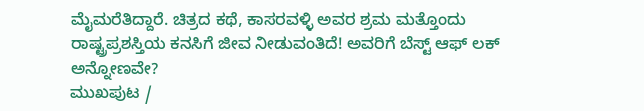ಮೈಮರೆತಿದ್ದಾರೆ. ಚಿತ್ರದ ಕಥೆ, ಕಾಸರವಳ್ಳಿ ಅವರ ಶ್ರಮ ಮತ್ತೊಂದು ರಾಷ್ಟ್ರಪ್ರಶಸ್ತಿಯ ಕನಸಿಗೆ ಜೀವ ನೀಡುವಂತಿದೆ! ಅವರಿಗೆ ಬೆಸ್ಟ್ ಆಫ್ ಲಕ್ ಅನ್ನೋಣವೇ?
ಮುಖಪುಟ /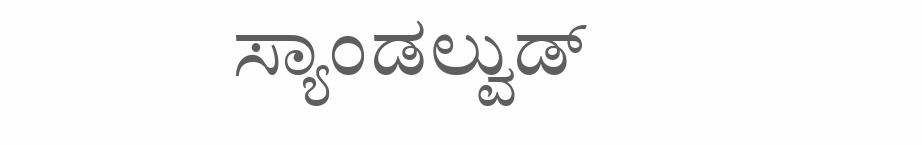ಸ್ಯಾಂಡಲ್ವುಡ್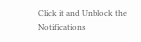Click it and Unblock the Notifications